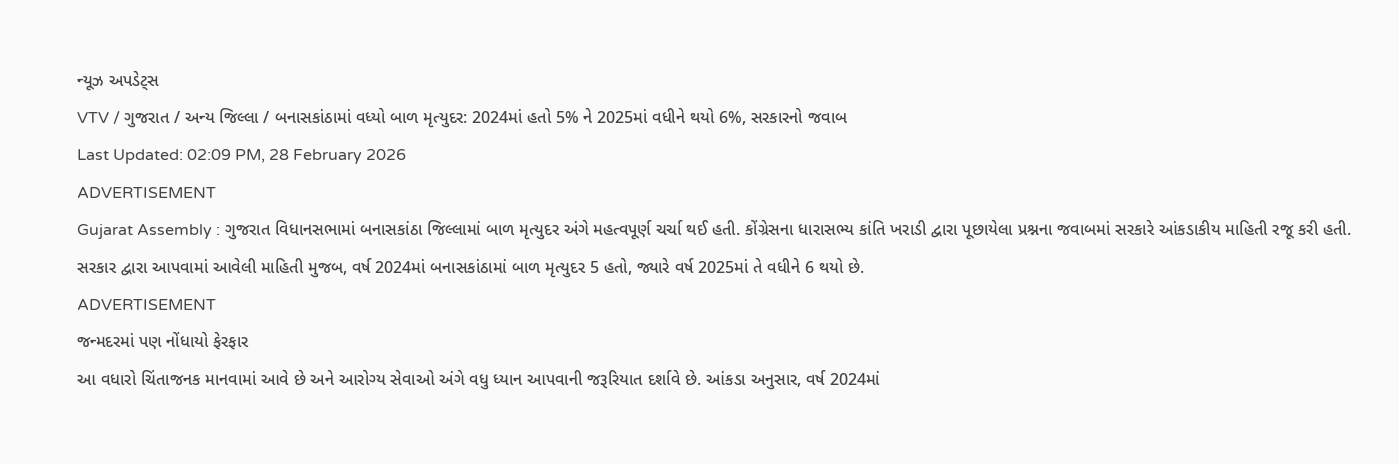ન્યૂઝ અપડેટ્સ
VTV / ગુજરાત / અન્ય જિલ્લા / બનાસકાંઠામાં વધ્યો બાળ મૃત્યુદર: 2024માં હતો 5% ને 2025માં વધીને થયો 6%, સરકારનો જવાબ
Last Updated: 02:09 PM, 28 February 2026
ADVERTISEMENT
Gujarat Assembly : ગુજરાત વિધાનસભામાં બનાસકાંઠા જિલ્લામાં બાળ મૃત્યુદર અંગે મહત્વપૂર્ણ ચર્ચા થઈ હતી. કોંગ્રેસના ધારાસભ્ય કાંતિ ખરાડી દ્વારા પૂછાયેલા પ્રશ્નના જવાબમાં સરકારે આંકડાકીય માહિતી રજૂ કરી હતી. સરકાર દ્વારા આપવામાં આવેલી માહિતી મુજબ, વર્ષ 2024માં બનાસકાંઠામાં બાળ મૃત્યુદર 5 હતો, જ્યારે વર્ષ 2025માં તે વધીને 6 થયો છે.
ADVERTISEMENT
જન્મદરમાં પણ નોંધાયો ફેરફાર
આ વધારો ચિંતાજનક માનવામાં આવે છે અને આરોગ્ય સેવાઓ અંગે વધુ ધ્યાન આપવાની જરૂરિયાત દર્શાવે છે. આંકડા અનુસાર, વર્ષ 2024માં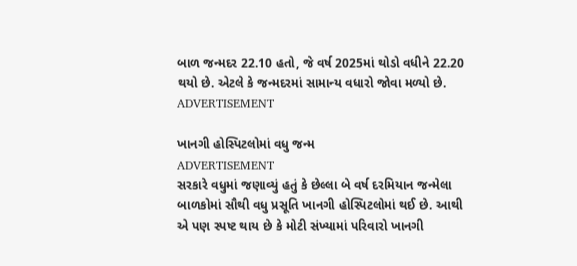બાળ જન્મદર 22.10 હતો, જે વર્ષ 2025માં થોડો વધીને 22.20 થયો છે. એટલે કે જન્મદરમાં સામાન્ય વધારો જોવા મળ્યો છે.
ADVERTISEMENT

ખાનગી હોસ્પિટલોમાં વધુ જન્મ
ADVERTISEMENT
સરકારે વધુમાં જણાવ્યું હતું કે છેલ્લા બે વર્ષ દરમિયાન જન્મેલા બાળકોમાં સૌથી વધુ પ્રસૂતિ ખાનગી હોસ્પિટલોમાં થઈ છે. આથી એ પણ સ્પષ્ટ થાય છે કે મોટી સંખ્યામાં પરિવારો ખાનગી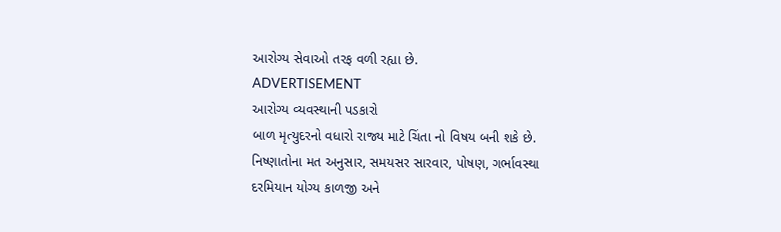આરોગ્ય સેવાઓ તરફ વળી રહ્યા છે.
ADVERTISEMENT
આરોગ્ય વ્યવસ્થાની પડકારો
બાળ મૃત્યુદરનો વધારો રાજ્ય માટે ચિંતા નો વિષય બની શકે છે. નિષ્ણાતોના મત અનુસાર, સમયસર સારવાર, પોષણ, ગર્ભાવસ્થા દરમિયાન યોગ્ય કાળજી અને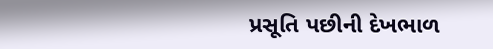પ્રસૂતિ પછીની દેખભાળ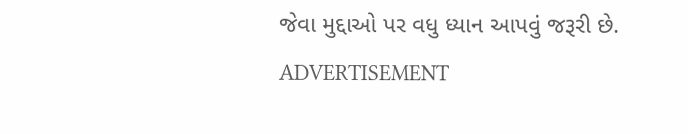જેવા મુદ્દાઓ પર વધુ ધ્યાન આપવું જરૂરી છે.
ADVERTISEMENT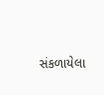સંકળાયેલા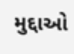મુદ્દાઓ